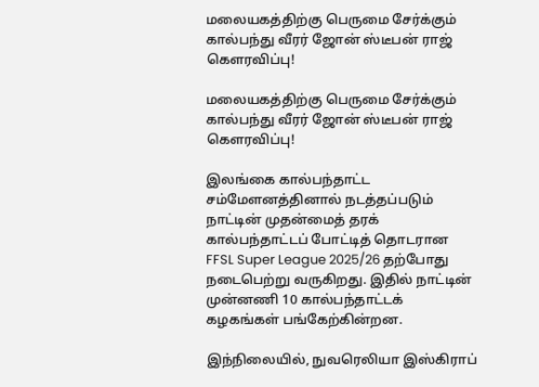மலையகத்திற்கு பெருமை சேர்க்கும் கால்பந்து வீரர் ஜோன் ஸ்டீபன் ராஜ் கௌரவிப்பு!

மலையகத்திற்கு பெருமை சேர்க்கும் கால்பந்து வீரர் ஜோன் ஸ்டீபன் ராஜ் கௌரவிப்பு!

இலங்கை கால்பந்தாட்ட சம்மேளனத்தினால் நடத்தப்படும் நாட்டின் முதன்மைத் தரக் கால்பந்தாட்டப் போட்டித் தொடரான FFSL Super League 2025/26 தற்போது நடைபெற்று வருகிறது. இதில் நாட்டின் முன்னணி 10 கால்பந்தாட்டக் கழகங்கள் பங்கேற்கின்றன.

இந்நிலையில், நுவரெலியா இஸ்கிராப்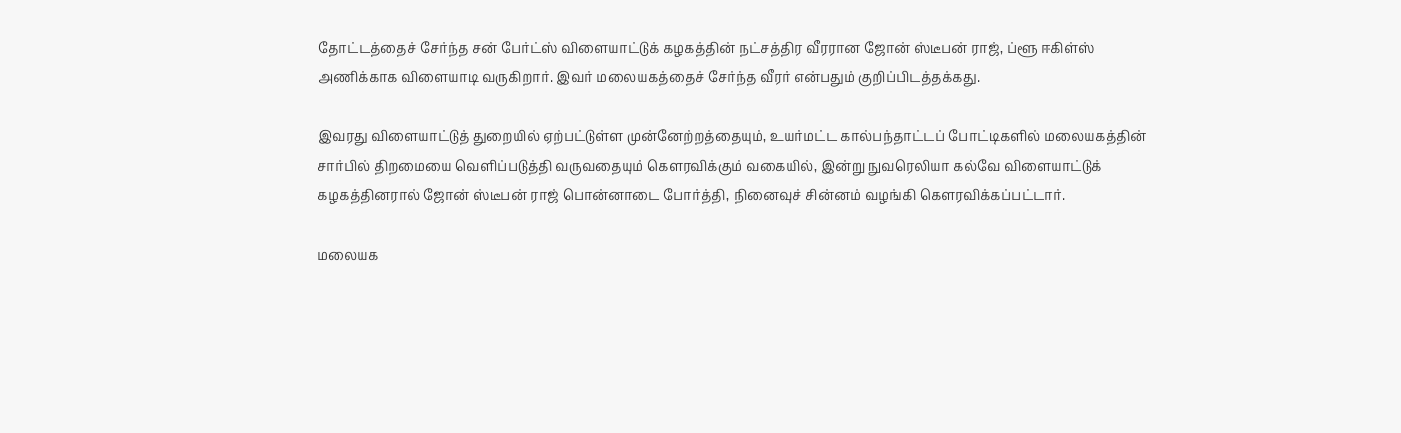தோட்டத்தைச் சேர்ந்த சன் பேர்ட்ஸ் விளையாட்டுக் கழகத்தின் நட்சத்திர வீரரான ஜோன் ஸ்டீபன் ராஜ், ப்ளூ ஈகிள்ஸ் அணிக்காக விளையாடி வருகிறார். இவர் மலையகத்தைச் சேர்ந்த வீரர் என்பதும் குறிப்பிடத்தக்கது.

இவரது விளையாட்டுத் துறையில் ஏற்பட்டுள்ள முன்னேற்றத்தையும், உயர்மட்ட கால்பந்தாட்டப் போட்டிகளில் மலையகத்தின் சார்பில் திறமையை வெளிப்படுத்தி வருவதையும் கௌரவிக்கும் வகையில், இன்று நுவரெலியா கல்வே விளையாட்டுக் கழகத்தினரால் ஜோன் ஸ்டீபன் ராஜ் பொன்னாடை போர்த்தி, நினைவுச் சின்னம் வழங்கி கௌரவிக்கப்பட்டார்.

மலையக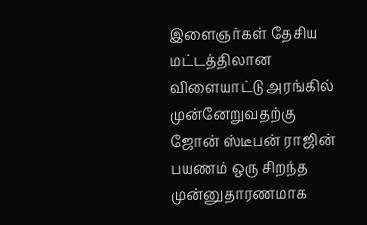இளைஞர்கள் தேசிய மட்டத்திலான விளையாட்டு அரங்கில் முன்னேறுவதற்கு ஜோன் ஸ்டீபன் ராஜின் பயணம் ஒரு சிறந்த முன்னுதாரணமாக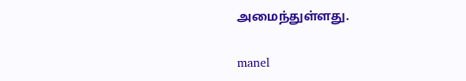அமைந்துள்ளது.

manel